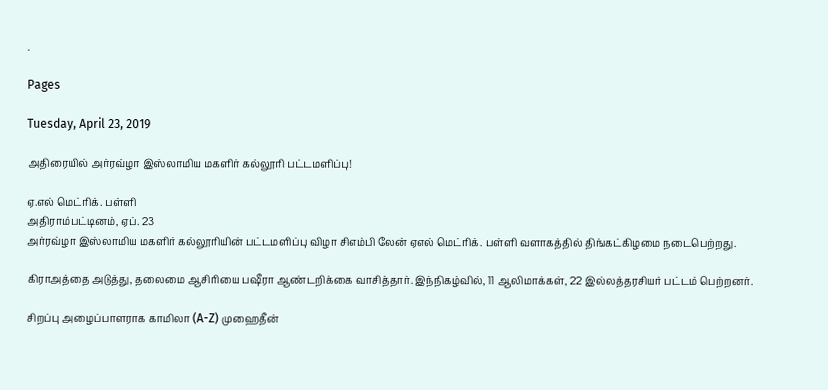.

Pages

Tuesday, April 23, 2019

அதிரையில் அர்ரவ்ழா இஸ்லாமிய மகளிர் கல்லூரி பட்டமளிப்பு!

ஏ.எல் மெட்ரிக். பள்ளி
அதிராம்பட்டினம், ஏப். 23
அர்ரவ்ழா இஸ்லாமிய மகளிர் கல்லூரியின் பட்டமளிப்பு விழா சிஎம்பி லேன் ஏஎல் மெட்ரிக். பள்ளி வளாகத்தில் திங்கட்கிழமை நடைபெற்றது.

கிராஅத்தை அடுத்து, தலைமை ஆசிரியை பஷீரா ஆண்டறிக்கை வாசித்தார். இந்நிகழ்வில், 11 ஆலிமாக்கள், 22 இல்லத்தரசியர் பட்டம் பெற்றனர்.

சிறப்பு அழைப்பாளராக காமிலா (A-Z) முஹைதீன்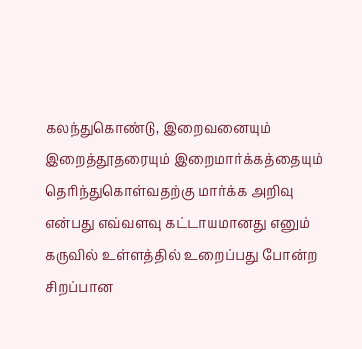கலந்துகொண்டு, இறைவனையும் இறைத்தூதரையும் இறைமார்க்கத்தையும் தெரிந்துகொள்வதற்கு மார்க்க அறிவு என்பது எவ்வளவு கட்டாயமானது எனும் கருவில் உள்ளத்தில் உறைப்பது போன்ற சிறப்பான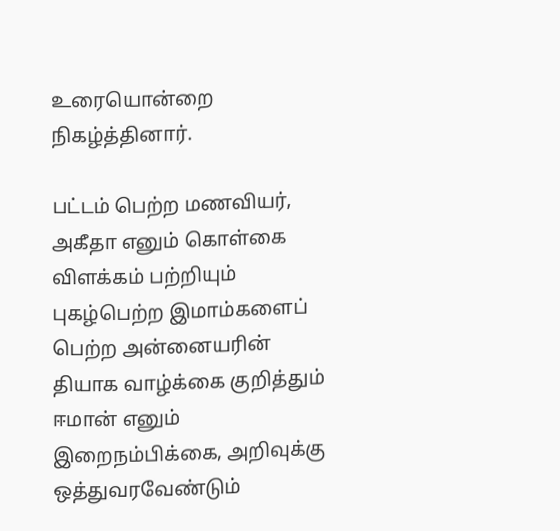உரையொன்றை நிகழ்த்தினார்.

பட்டம் பெற்ற மணவியர், அகீதா எனும் கொள்கை விளக்கம் பற்றியும் புகழ்பெற்ற இமாம்களைப் பெற்ற அன்னையரின் தியாக வாழ்க்கை குறித்தும் ஈமான் எனும் இறைநம்பிக்கை, அறிவுக்கு ஒத்துவரவேண்டும்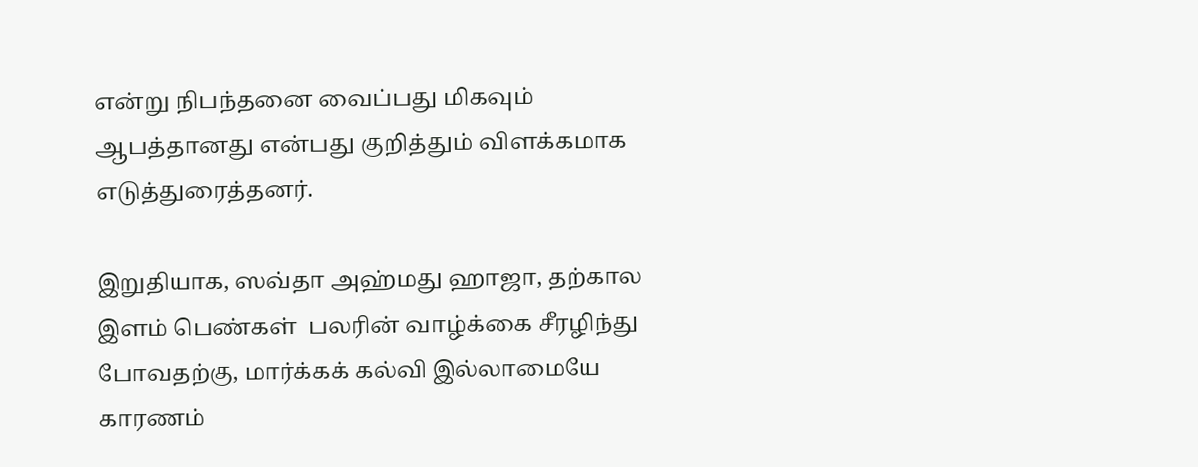என்று நிபந்தனை வைப்பது மிகவும் ஆபத்தானது என்பது குறித்தும் விளக்கமாக எடுத்துரைத்தனர்.

இறுதியாக, ஸவ்தா அஹ்மது ஹாஜா, தற்கால இளம் பெண்கள்  பலரின் வாழ்க்கை சீரழிந்து போவதற்கு, மார்க்கக் கல்வி இல்லாமையே காரணம்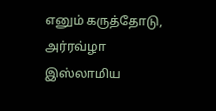எனும் கருத்தோடு, அர்ரவ்ழா இஸ்லாமிய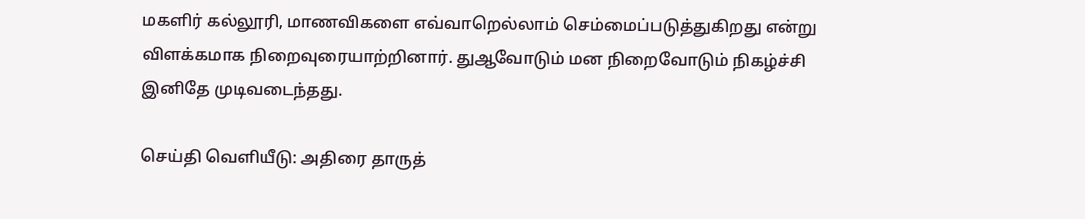மகளிர் கல்லூரி, மாணவிகளை எவ்வாறெல்லாம் செம்மைப்படுத்துகிறது என்று விளக்கமாக நிறைவுரையாற்றினார். துஆவோடும் மன நிறைவோடும் நிகழ்ச்சி இனிதே முடிவடைந்தது.

செய்தி வெளியீடு: அதிரை தாருத்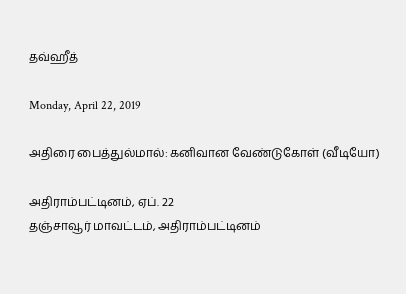தவ்ஹீத்

Monday, April 22, 2019

அதிரை பைத்துல்மால்: கனிவான வேண்டுகோள் (வீடியோ)

அதிராம்பட்டினம், ஏப். 22
தஞ்சாவூர் மாவட்டம், அதிராம்பட்டினம்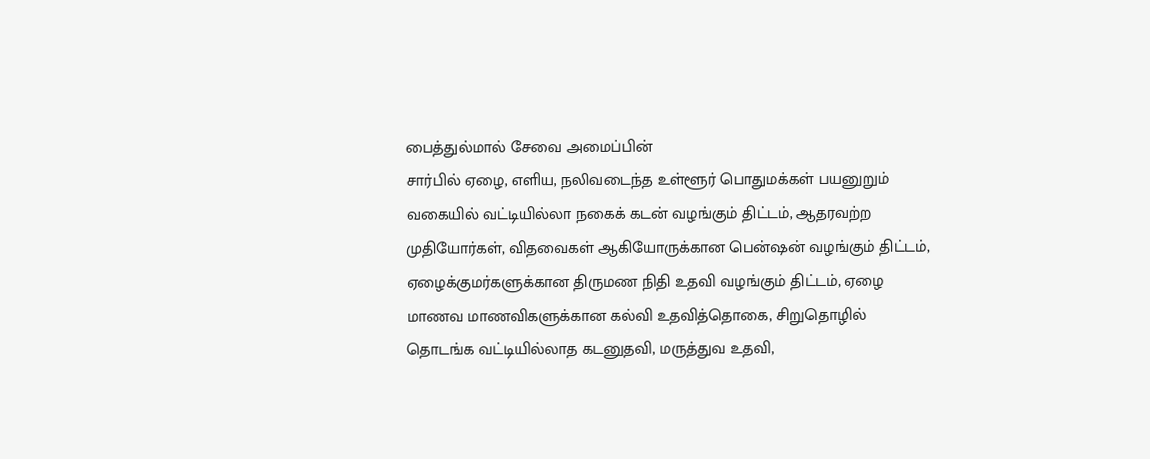பைத்துல்மால் சேவை அமைப்பின்
சார்பில் ஏழை, எளிய, நலிவடைந்த உள்ளூர் பொதுமக்கள் பயனுறும் வகையில் வட்டியில்லா நகைக் கடன் வழங்கும் திட்டம், ஆதரவற்ற முதியோர்கள், விதவைகள் ஆகியோருக்கான பென்ஷன் வழங்கும் திட்டம், ஏழைக்குமர்களுக்கான திருமண நிதி உதவி வழங்கும் திட்டம், ஏழை மாணவ மாணவிகளுக்கான கல்வி உதவித்தொகை, சிறுதொழில் தொடங்க வட்டியில்லாத கடனுதவி, மருத்துவ உதவி,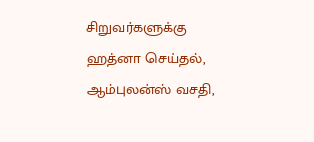சிறுவர்களுக்கு ஹத்னா செய்தல், ஆம்புலன்ஸ் வசதி,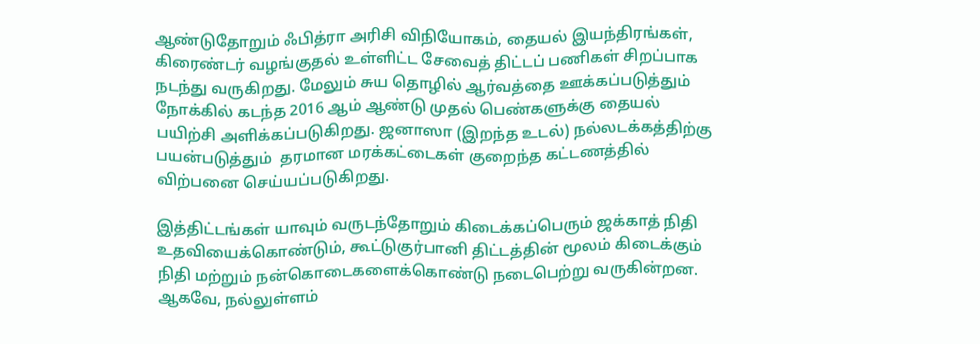ஆண்டுதோறும் ஃபித்ரா அரிசி விநியோகம், தையல் இயந்திரங்கள், கிரைண்டர் வழங்குதல் உள்ளிட்ட சேவைத் திட்டப் பணிகள் சிறப்பாக நடந்து வருகிறது. மேலும் சுய தொழில் ஆர்வத்தை ஊக்கப்படுத்தும் நோக்கில் கடந்த 2016 ஆம் ஆண்டு முதல் பெண்களுக்கு தையல் பயிற்சி அளிக்கப்படுகிறது. ஜனாஸா (இறந்த உடல்) நல்லடக்கத்திற்கு பயன்படுத்தும்  தரமான மரக்கட்டைகள் குறைந்த கட்டணத்தில் விற்பனை செய்யப்படுகிறது.

இத்திட்டங்கள் யாவும் வருடந்தோறும் கிடைக்கப்பெரும் ஜக்காத் நிதி உதவியைக்கொண்டும், கூட்டுகுர்பானி திட்டத்தின் மூலம் கிடைக்கும் நிதி மற்றும் நன்கொடைகளைக்கொண்டு நடைபெற்று வருகின்றன. ஆகவே, நல்லுள்ளம்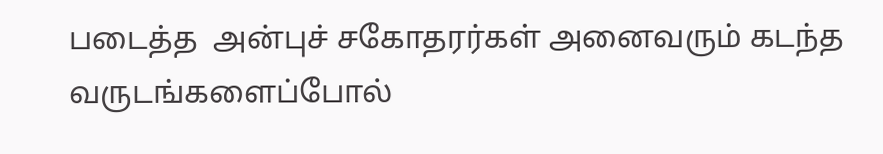படைத்த  அன்புச் சகோதரர்கள் அனைவரும் கடந்த வருடங்களைப்போல்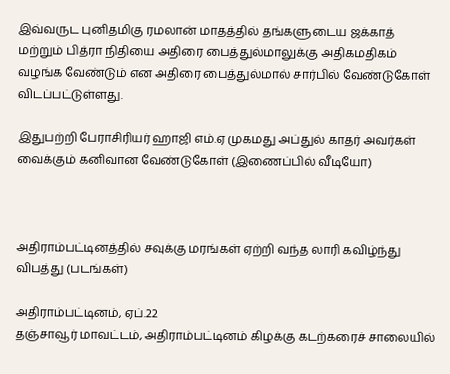இவ்வருட புனிதமிகு ரமலான் மாதத்தில் தங்களுடைய ஜக்காத் மற்றும் பித்ரா நிதியை அதிரை பைத்துல்மாலுக்கு அதிகமதிகம் வழங்க வேண்டும் என அதிரை பைத்துல்மால் சார்பில் வேண்டுகோள் விடப்பட்டுள்ளது.

இதுபற்றி பேராசிரியர் ஹாஜி எம்.ஏ முகமது அப்துல் காதர் அவர்கள் வைக்கும் கனிவான வேண்டுகோள் (இணைப்பில் வீடியோ)



அதிராம்பட்டினத்தில் சவுக்கு மரங்கள் ஏற்றி வந்த லாரி கவிழ்ந்து விபத்து (படங்கள்)

அதிராம்பட்டினம், ஏப்.22
தஞ்சாவூர் மாவட்டம், அதிராம்பட்டினம் கிழக்கு கடற்கரைச் சாலையில்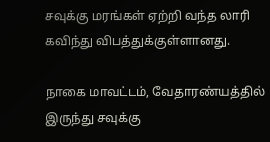சவுக்கு மரங்கள் ஏற்றி வந்த லாரி கவிந்து விபத்துக்குள்ளானது.

நாகை மாவட்டம், வேதாரண்யத்தில் இருந்து சவுக்கு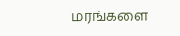மரங்களை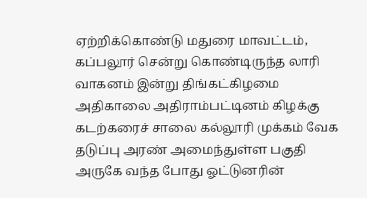ஏற்றிக்கொண்டு மதுரை மாவட்டம், கப்பலூர் சென்று கொண்டிருந்த லாரி வாகனம் இன்று திங்கட்கிழமை அதிகாலை அதிராம்பட்டினம் கிழக்கு கடற்கரைச் சாலை கல்லூரி முக்கம் வேக தடுப்பு அரண் அமைந்துள்ள பகுதி அருகே வந்த போது ஓட்டுனரின்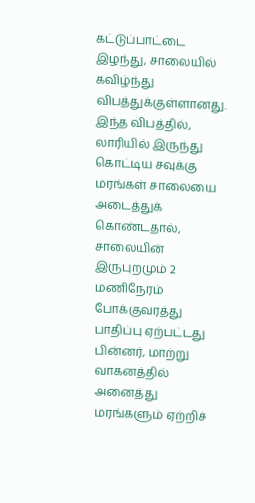கட்டுப்பாட்டை இழந்து, சாலையில் கவிழ்ந்து விபத்துக்குள்ளானது. இந்த விபத்தில், லாரியில் இருந்து கொட்டிய சவுக்கு மரங்கள் சாலையை அடைத்துக் கொண்டதால், சாலையின் இருபுறமும் 2 மணிநேரம் போக்குவரத்து பாதிப்பு ஏற்பட்டது பின்னர், மாற்று வாகனத்தில் அனைத்து மரங்களும் ஏற்றிச்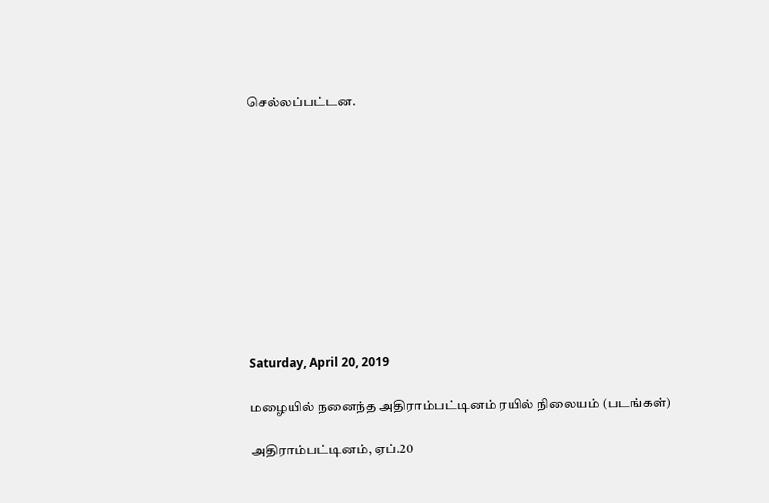செல்லப்பட்டன.











Saturday, April 20, 2019

மழையில் நனைந்த அதிராம்பட்டினம் ரயில் நிலையம் (படங்கள்)

அதிராம்பட்டினம், ஏப்.20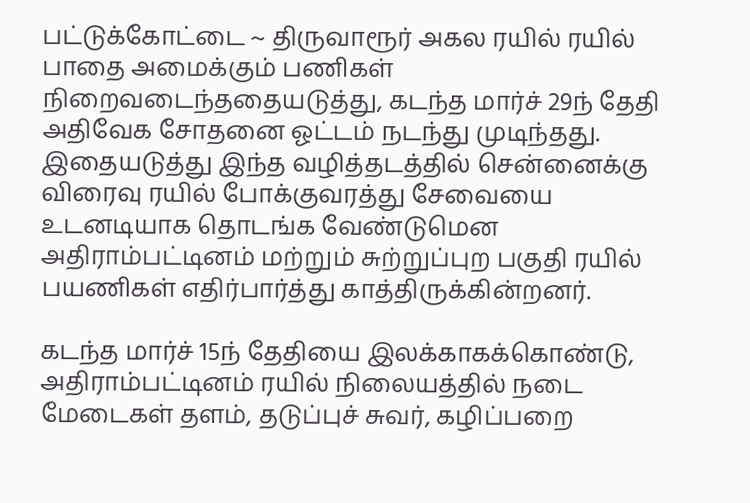பட்டுக்கோட்டை ~ திருவாரூர் அகல ரயில் ரயில் பாதை அமைக்கும் பணிகள் நிறைவடைந்ததையடுத்து, கடந்த மார்ச் 29ந் தேதி அதிவேக சோதனை ஓட்டம் நடந்து முடிந்தது. இதையடுத்து இந்த வழித்தடத்தில் சென்னைக்கு விரைவு ரயில் போக்குவரத்து சேவையை உடனடியாக தொடங்க வேண்டுமென அதிராம்பட்டினம் மற்றும் சுற்றுப்புற பகுதி ரயில் பயணிகள் எதிர்பார்த்து காத்திருக்கின்றனர்.

கடந்த மார்ச் 15ந் தேதியை இலக்காகக்கொண்டு, அதிராம்பட்டினம் ரயில் நிலையத்தில் நடை மேடைகள் தளம், தடுப்புச் சுவர், கழிப்பறை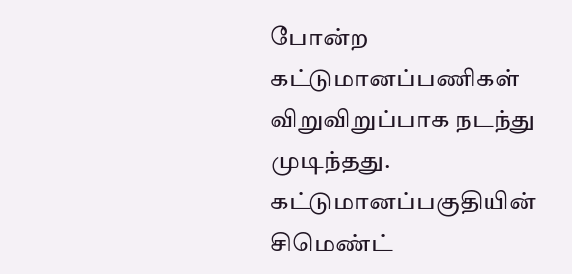போன்ற கட்டுமானப்பணிகள் விறுவிறுப்பாக நடந்து முடிந்தது. கட்டுமானப்பகுதியின் சிமெண்ட்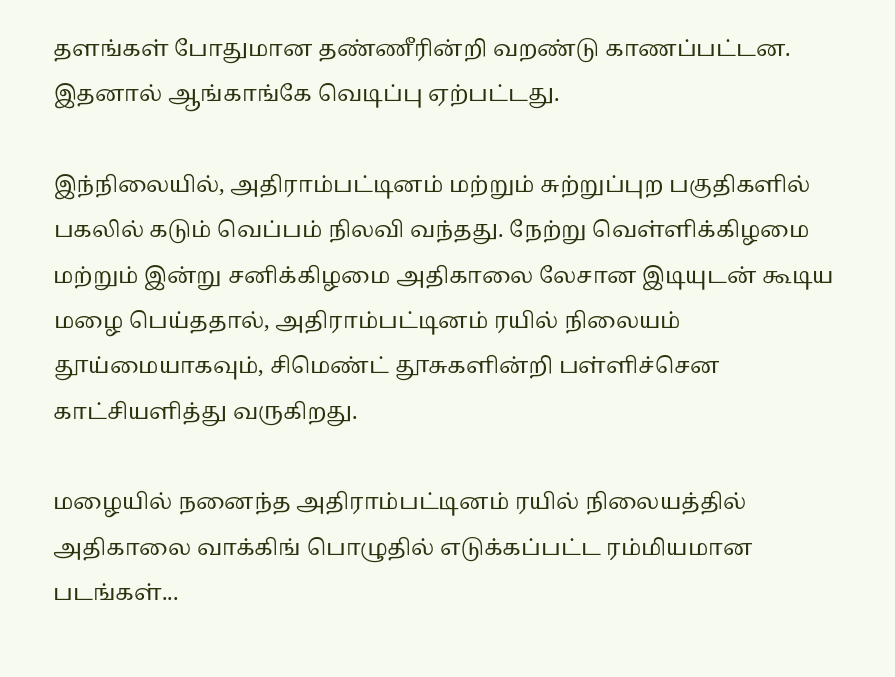தளங்கள் போதுமான தண்ணீரின்றி வறண்டு காணப்பட்டன. இதனால் ஆங்காங்கே வெடிப்பு ஏற்பட்டது.

இந்நிலையில், அதிராம்பட்டினம் மற்றும் சுற்றுப்புற பகுதிகளில் பகலில் கடும் வெப்பம் நிலவி வந்தது. நேற்று வெள்ளிக்கிழமை மற்றும் இன்று சனிக்கிழமை அதிகாலை லேசான இடியுடன் கூடிய மழை பெய்ததால், அதிராம்பட்டினம் ரயில் நிலையம் தூய்மையாகவும், சிமெண்ட் தூசுகளின்றி பள்ளிச்சென காட்சியளித்து வருகிறது.

மழையில் நனைந்த அதிராம்பட்டினம் ரயில் நிலையத்தில் அதிகாலை வாக்கிங் பொழுதில் எடுக்கப்பட்ட ரம்மியமான படங்கள்...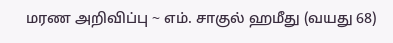மரண அறிவிப்பு ~ எம். சாகுல் ஹமீது (வயது 68)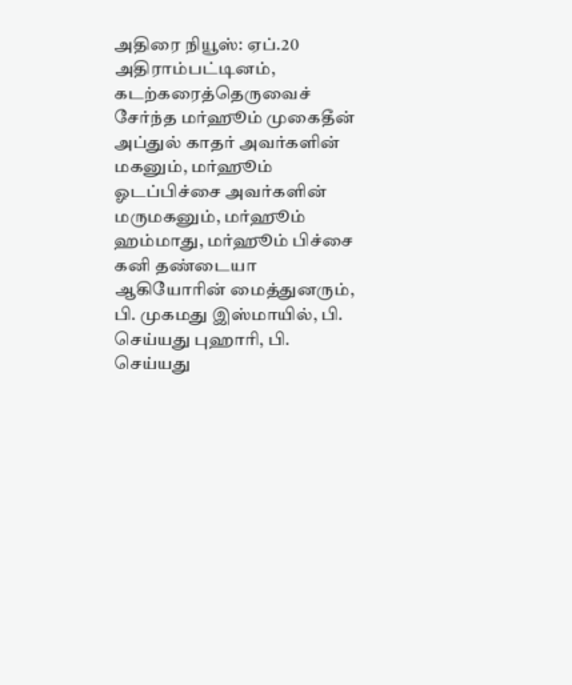அதிரை நியூஸ்: ஏப்.20
அதிராம்பட்டினம், கடற்கரைத்தெருவைச் சேர்ந்த மர்ஹூம் முகைதீன் அப்துல் காதர் அவர்களின் மகனும், மர்ஹூம் ஓடப்பிச்சை அவர்களின் மருமகனும், மர்ஹூம் ஹம்மாது, மர்ஹூம் பிச்சை கனி தண்டையா ஆகியோரின் மைத்துனரும், பி. முகமது இஸ்மாயில், பி. செய்யது புஹாரி, பி. செய்யது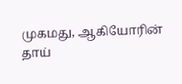முகமது, ஆகியோரின் தாய்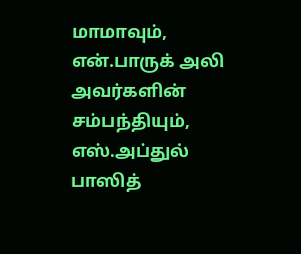மாமாவும், என்.பாருக் அலி அவர்களின் சம்பந்தியும், எஸ்.அப்துல் பாஸித்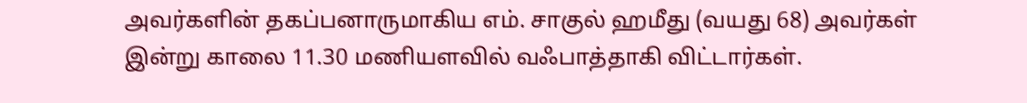அவர்களின் தகப்பனாருமாகிய எம். சாகுல் ஹமீது (வயது 68) அவர்கள் இன்று காலை 11.30 மணியளவில் வஃபாத்தாகி விட்டார்கள்.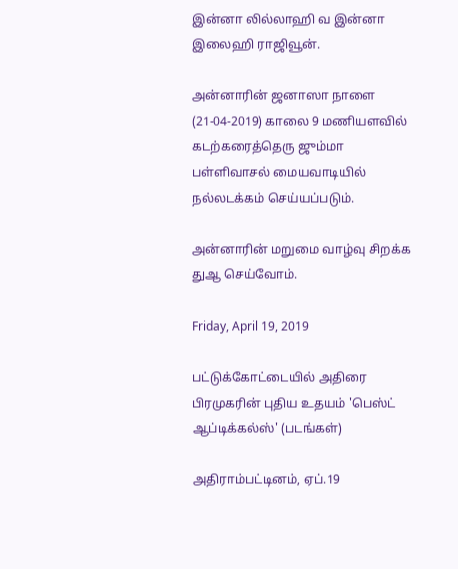இன்னா லில்லாஹி வ இன்னா இலைஹி ராஜிவூன்.

அன்னாரின் ஜனாஸா நாளை (21-04-2019) காலை 9 மணியளவில் கடற்கரைத்தெரு ஜும்மா பள்ளிவாசல் மையவாடியில் நல்லடக்கம் செய்யப்படும்.

அன்னாரின் மறுமை வாழ்வு சிறக்க துஆ செய்வோம்.

Friday, April 19, 2019

பட்டுக்கோட்டையில் அதிரை பிரமுகரின் புதிய உதயம் 'பெஸ்ட் ஆப்டிக்கல்ஸ்' (படங்கள்)

அதிராம்பட்டினம், ஏப்.19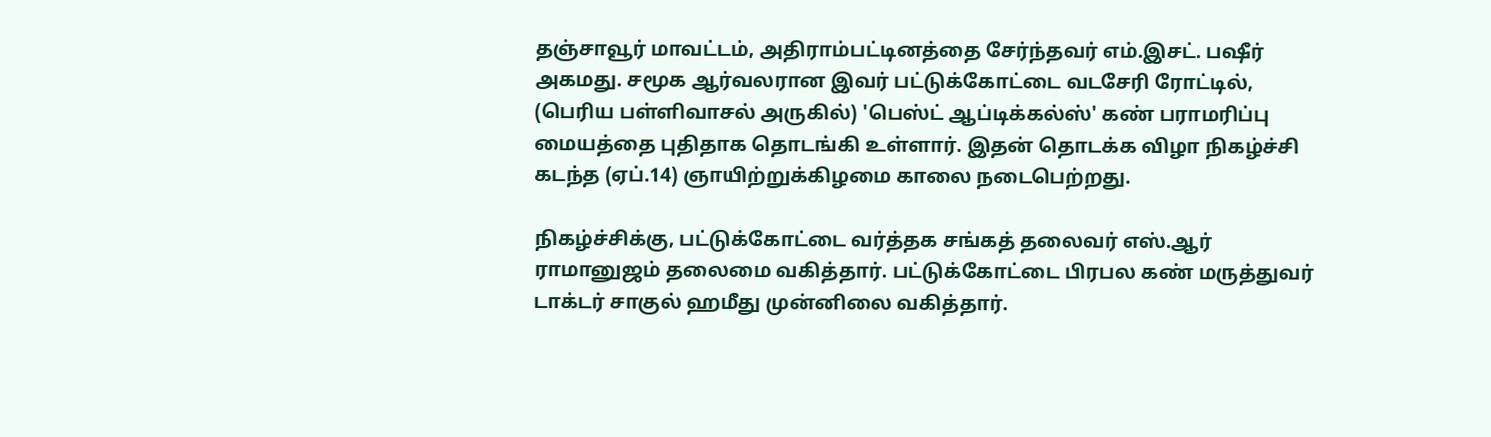தஞ்சாவூர் மாவட்டம், அதிராம்பட்டினத்தை சேர்ந்தவர் எம்.இசட். பஷீர் அகமது. சமூக ஆர்வலரான இவர் பட்டுக்கோட்டை வடசேரி ரோட்டில், (பெரிய பள்ளிவாசல் அருகில்) 'பெஸ்ட் ஆப்டிக்கல்ஸ்' கண் பராமரிப்பு மையத்தை புதிதாக தொடங்கி உள்ளார். இதன் தொடக்க விழா நிகழ்ச்சி கடந்த (ஏப்.14) ஞாயிற்றுக்கிழமை காலை நடைபெற்றது.

நிகழ்ச்சிக்கு, பட்டுக்கோட்டை வர்த்தக சங்கத் தலைவர் எஸ்.ஆர் ராமானுஜம் தலைமை வகித்தார். பட்டுக்கோட்டை பிரபல கண் மருத்துவர் டாக்டர் சாகுல் ஹமீது முன்னிலை வகித்தார்.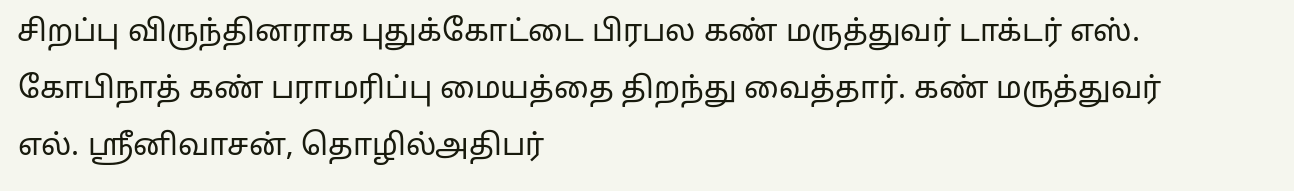சிறப்பு விருந்தினராக புதுக்கோட்டை பிரபல கண் மருத்துவர் டாக்டர் எஸ். கோபிநாத் கண் பராமரிப்பு மையத்தை திறந்து வைத்தார். கண் மருத்துவர் எல். ஸ்ரீனிவாசன், தொழில்அதிபர்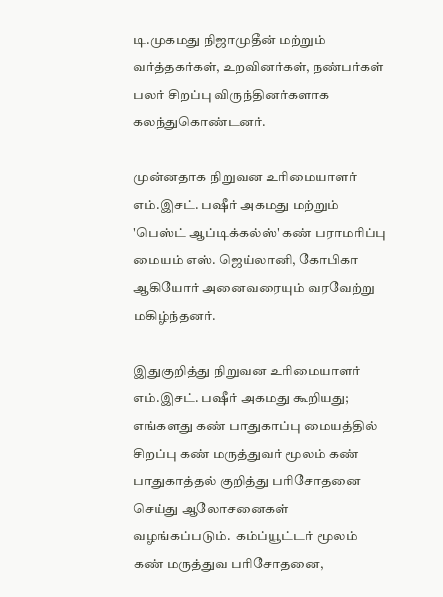டி.முகமது நிஜாமுதீன் மற்றும் வர்த்தகர்கள், உறவினர்கள், நண்பர்கள் பலர் சிறப்பு விருந்தினர்களாக கலந்துகொண்டனர்.

முன்னதாக நிறுவன உரிமையாளர் எம்.இசட். பஷீர் அகமது மற்றும் 'பெஸ்ட் ஆப்டிக்கல்ஸ்' கண் பராமரிப்பு மையம் எஸ். ஜெய்லானி, கோபிகா ஆகியோர் அனைவரையும் வரவேற்று மகிழ்ந்தனர்.

இதுகுறித்து நிறுவன உரிமையாளர் எம்.இசட். பஷீர் அகமது கூறியது;
எங்களது கண் பாதுகாப்பு மையத்தில் சிறப்பு கண் மருத்துவர் மூலம் கண் பாதுகாத்தல் குறித்து பரிசோதனை செய்து ஆலோசனைகள் வழங்கப்படும்.  கம்ப்யூட்டர் மூலம் கண் மருத்துவ பரிசோதனை,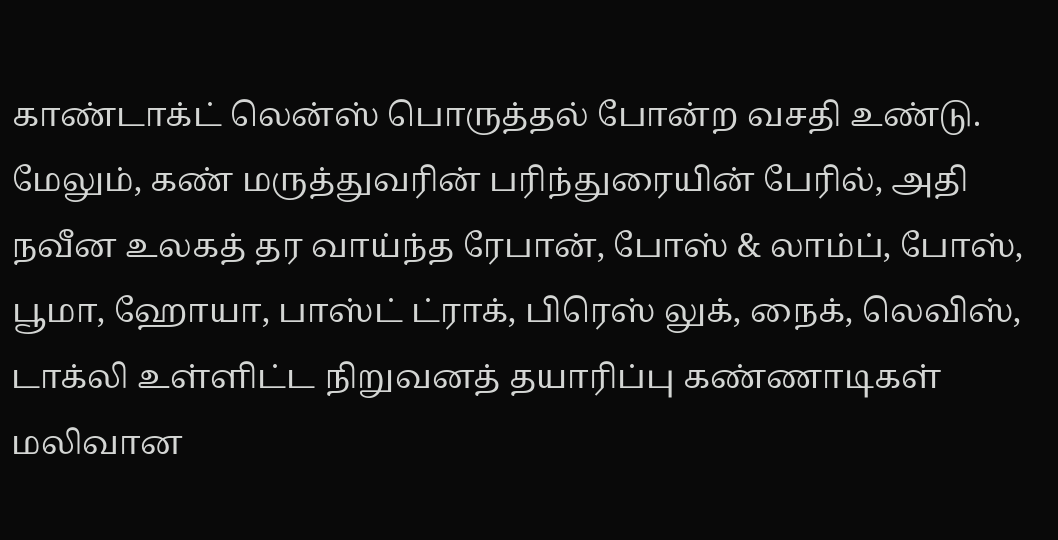காண்டாக்ட் லென்ஸ் பொருத்தல் போன்ற வசதி உண்டு. மேலும், கண் மருத்துவரின் பரிந்துரையின் பேரில், அதி நவீன உலகத் தர வாய்ந்த ரேபான், போஸ் & லாம்ப், போஸ், பூமா, ஹோயா, பாஸ்ட் ட்ராக், பிரெஸ் லுக், நைக், லெவிஸ், டாக்லி உள்ளிட்ட நிறுவனத் தயாரிப்பு கண்ணாடிகள் மலிவான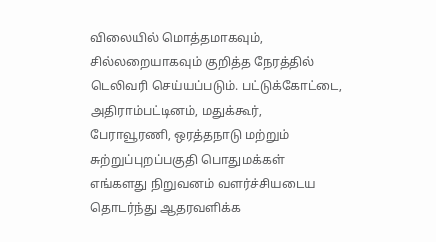விலையில் மொத்தமாகவும், சில்லறையாகவும் குறித்த நேரத்தில் டெலிவரி செய்யப்படும். பட்டுக்கோட்டை, அதிராம்பட்டினம், மதுக்கூர், பேராவூரணி, ஒரத்தநாடு மற்றும் சுற்றுப்புறப்பகுதி பொதுமக்கள் எங்களது நிறுவனம் வளர்ச்சியடைய தொடர்ந்து ஆதரவளிக்க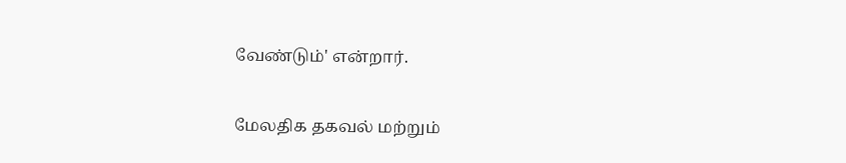வேண்டும்' என்றார்.

மேலதிக தகவல் மற்றும்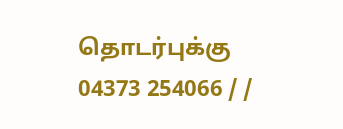தொடர்புக்கு
04373 254066 / /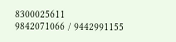8300025611
9842071066 / 9442991155